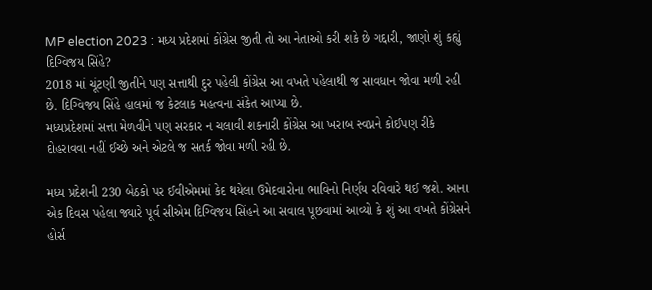MP election 2023 : મધ્ય પ્રદેશમાં કોંગ્રેસ જીતી તો આ નેતાઓ કરી શકે છે ગદ્દારી, જાણો શું કહ્યું દિગ્વિજય સિંહે?
2018 માં ચૂંટણી જીતીને પણ સત્તાથી દુર પહેલી કોંગ્રેસ આ વખતે પહેલાથી જ સાવધાન જોવા મળી રહી છે. દિગ્વિજય સિંહે હાલમાં જ કેટલાક મહત્વના સંકેત આપ્યા છે.
મધ્યપ્રદેશમાં સત્તા મેળવીને પણ સરકાર ન ચલાવી શકનારી કોંગ્રેસ આ ખરાબ સ્વપ્નને કોઈપણ રીકે દોહરાવવા નહીં ઈચ્છે અને એટલે જ સતર્ક જોવા મળી રહી છે.

મધ્ય પ્રદેશની 230 બેઠકો પર ઈવીએમમાં કેદ થયેલા ઉમેદવારોના ભાવિનો નિર્ણય રવિવારે થઈ જશે. આના એક દિવસ પહેલા જ્યારે પૂર્વ સીએમ દિગ્વિજય સિંહને આ સવાલ પૂછવામાં આવ્યો કે શું આ વખતે કોંગ્રેસને હોર્સ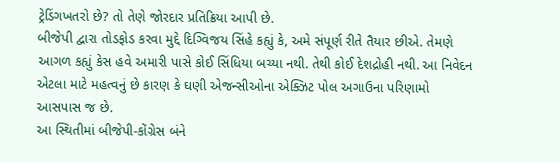ટ્રેડિંગખતરો છે? તો તેણે જોરદાર પ્રતિક્રિયા આપી છે.
બીજેપી દ્વારા તોડફોડ કરવા મુદ્દે દિગ્વિજય સિંહે કહ્યું કે, અમે સંપૂર્ણ રીતે તૈયાર છીએ. તેમણે આગળ કહ્યું કેસ હવે અમારી પાસે કોઈ સિંધિયા બચ્યા નથી. તેથી કોઈ દેશદ્રોહી નથી. આ નિવેદન એટલા માટે મહત્વનું છે કારણ કે ઘણી એજન્સીઓના એક્ઝિટ પોલ અગાઉના પરિણામો આસપાસ જ છે.
આ સ્થિતીમાં બીજેપી-કોંગ્રેસ બંને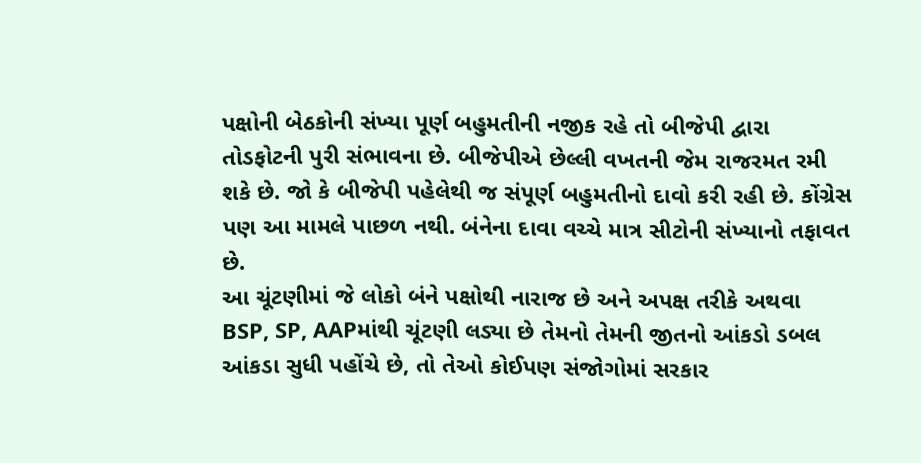પક્ષોની બેઠકોની સંખ્યા પૂર્ણ બહુમતીની નજીક રહે તો બીજેપી દ્વારા તોડફોટની પુરી સંભાવના છે. બીજેપીએ છેલ્લી વખતની જેમ રાજરમત રમી શકે છે. જો કે બીજેપી પહેલેથી જ સંપૂર્ણ બહુમતીનો દાવો કરી રહી છે. કોંગ્રેસ પણ આ મામલે પાછળ નથી. બંનેના દાવા વચ્ચે માત્ર સીટોની સંખ્યાનો તફાવત છે.
આ ચૂંટણીમાં જે લોકો બંને પક્ષોથી નારાજ છે અને અપક્ષ તરીકે અથવા BSP, SP, AAPમાંથી ચૂંટણી લડ્યા છે તેમનો તેમની જીતનો આંકડો ડબલ આંકડા સુધી પહોંચે છે, તો તેઓ કોઈપણ સંજોગોમાં સરકાર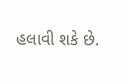હલાવી શકે છે.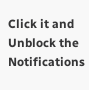Click it and Unblock the Notifications